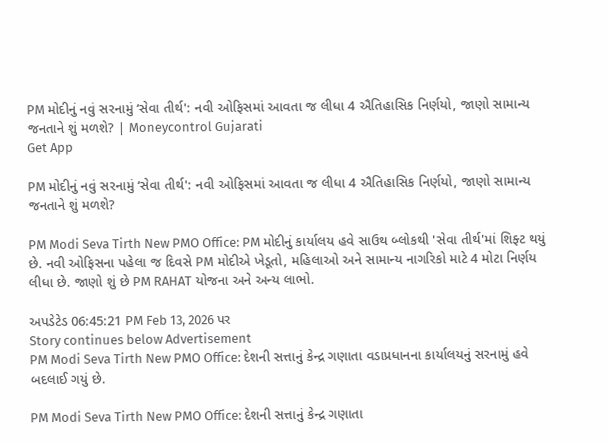PM મોદીનું નવું સરનામું ‘સેવા તીર્થ': નવી ઓફિસમાં આવતા જ લીધા 4 ઐતિહાસિક નિર્ણયો, જાણો સામાન્ય જનતાને શું મળશે? | Moneycontrol Gujarati
Get App

PM મોદીનું નવું સરનામું ‘સેવા તીર્થ': નવી ઓફિસમાં આવતા જ લીધા 4 ઐતિહાસિક નિર્ણયો, જાણો સામાન્ય જનતાને શું મળશે?

PM Modi Seva Tirth New PMO Office: PM મોદીનું કાર્યાલય હવે સાઉથ બ્લોકથી 'સેવા તીર્થ'માં શિફ્ટ થયું છે. નવી ઓફિસના પહેલા જ દિવસે PM મોદીએ ખેડૂતો, મહિલાઓ અને સામાન્ય નાગરિકો માટે 4 મોટા નિર્ણય લીધા છે. જાણો શું છે PM RAHAT યોજના અને અન્ય લાભો.

અપડેટેડ 06:45:21 PM Feb 13, 2026 પર
Story continues below Advertisement
PM Modi Seva Tirth New PMO Office: દેશની સત્તાનું કેન્દ્ર ગણાતા વડાપ્રધાનના કાર્યાલયનું સરનામું હવે બદલાઈ ગયું છે.

PM Modi Seva Tirth New PMO Office: દેશની સત્તાનું કેન્દ્ર ગણાતા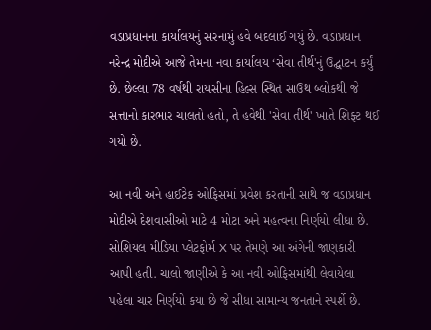વડાપ્રધાનના કાર્યાલયનું સરનામું હવે બદલાઈ ગયું છે. વડાપ્રધાન નરેન્દ્ર મોદીએ આજે તેમના નવા કાર્યાલય ‘સેવા તીર્થ'નું ઉદ્ઘાટન કર્યું છે. છેલ્લા 78 વર્ષથી રાયસીના હિલ્સ સ્થિત સાઉથ બ્લોકથી જે સત્તાનો કારભાર ચાલતો હતો, તે હવેથી 'સેવા તીર્થ' ખાતે શિફ્ટ થઈ ગયો છે.

આ નવી અને હાઈટેક ઓફિસમાં પ્રવેશ કરતાની સાથે જ વડાપ્રધાન મોદીએ દેશવાસીઓ માટે 4 મોટા અને મહત્વના નિર્ણયો લીધા છે. સોશિયલ મીડિયા પ્લેટફોર્મ X પર તેમણે આ અંગેની જાણકારી આપી હતી. ચાલો જાણીએ કે આ નવી ઓફિસમાંથી લેવાયેલા પહેલા ચાર નિર્ણયો કયા છે જે સીધા સામાન્ય જનતાને સ્પર્શે છે.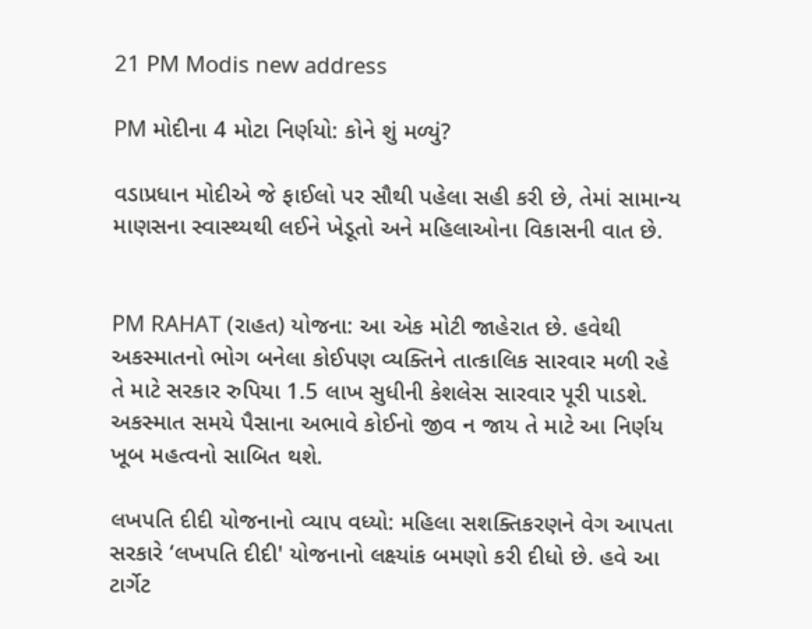21 PM Modis new address

PM મોદીના 4 મોટા નિર્ણયો: કોને શું મળ્યું?

વડાપ્રધાન મોદીએ જે ફાઈલો પર સૌથી પહેલા સહી કરી છે, તેમાં સામાન્ય માણસના સ્વાસ્થ્યથી લઈને ખેડૂતો અને મહિલાઓના વિકાસની વાત છે.


PM RAHAT (રાહત) યોજના: આ એક મોટી જાહેરાત છે. હવેથી અકસ્માતનો ભોગ બનેલા કોઈપણ વ્યક્તિને તાત્કાલિક સારવાર મળી રહે તે માટે સરકાર રુપિયા 1.5 લાખ સુધીની કેશલેસ સારવાર પૂરી પાડશે. અકસ્માત સમયે પૈસાના અભાવે કોઈનો જીવ ન જાય તે માટે આ નિર્ણય ખૂબ મહત્વનો સાબિત થશે.

લખપતિ દીદી યોજનાનો વ્યાપ વધ્યો: મહિલા સશક્તિકરણને વેગ આપતા સરકારે ‘લખપતિ દીદી' યોજનાનો લક્ષ્યાંક બમણો કરી દીધો છે. હવે આ ટાર્ગેટ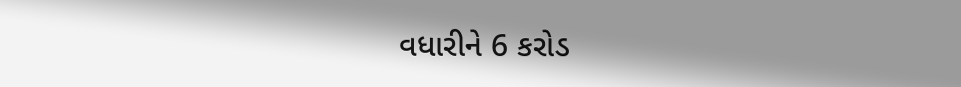વધારીને 6 કરોડ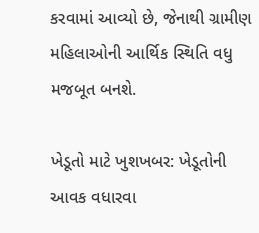કરવામાં આવ્યો છે, જેનાથી ગ્રામીણ મહિલાઓની આર્થિક સ્થિતિ વધુ મજબૂત બનશે.

ખેડૂતો માટે ખુશખબર: ખેડૂતોની આવક વધારવા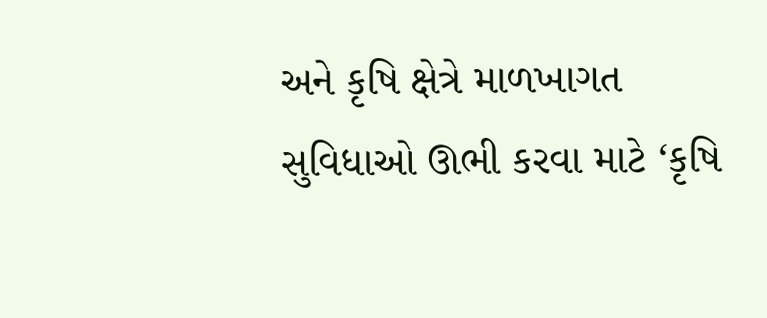અને કૃષિ ક્ષેત્રે માળખાગત સુવિધાઓ ઊભી કરવા માટે ‘કૃષિ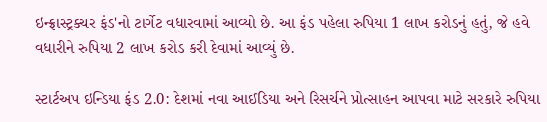ઇન્ફ્રાસ્ટ્રક્ચર ફંડ'નો ટાર્ગેટ વધારવામાં આવ્યો છે. આ ફંડ પહેલા રુપિયા 1 લાખ કરોડનું હતું, જે હવે વધારીને રુપિયા 2 લાખ કરોડ કરી દેવામાં આવ્યું છે.

સ્ટાર્ટઅપ ઇન્ડિયા ફંડ 2.0: દેશમાં નવા આઈડિયા અને રિસર્ચને પ્રોત્સાહન આપવા માટે સરકારે રુપિયા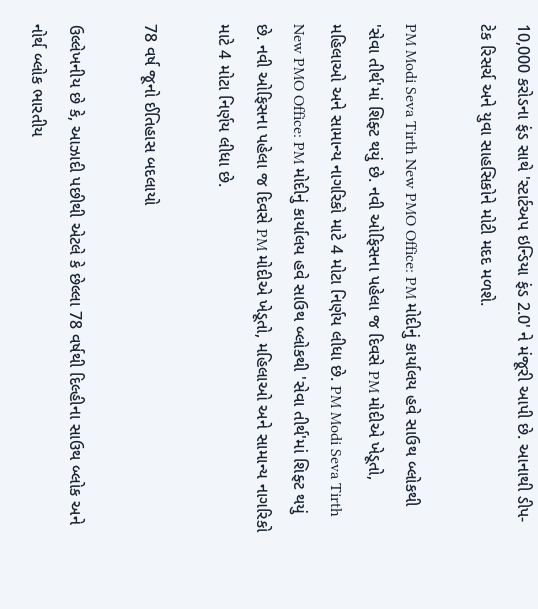10,000 કરોડના ફંડ સાથે 'સ્ટાર્ટઅપ ઇન્ડિયા ફંડ 2.0' ને મંજૂરી આપી છે. આનાથી ડીપ-ટેક રિસર્ચ અને યુવા સાહસિકોને મોટી મદદ મળશે.

PM Modi Seva Tirth New PMO Office: PM મોદીનું કાર્યાલય હવે સાઉથ બ્લોકથી 'સેવા તીર્થ'માં શિફ્ટ થયું છે. નવી ઓફિસના પહેલા જ દિવસે PM મોદીએ ખેડૂતો, મહિલાઓ અને સામાન્ય નાગરિકો માટે 4 મોટા નિર્ણય લીધા છે. PM Modi Seva Tirth New PMO Office: PM મોદીનું કાર્યાલય હવે સાઉથ બ્લોકથી 'સેવા તીર્થ'માં શિફ્ટ થયું છે. નવી ઓફિસના પહેલા જ દિવસે PM મોદીએ ખેડૂતો, મહિલાઓ અને સામાન્ય નાગરિકો માટે 4 મોટા નિર્ણય લીધા છે.

78 વર્ષ જૂનો ઈતિહાસ બદલાયો

ઉલ્લેખનીય છે કે, આઝાદી પછીથી એટલે કે છેલ્લા 78 વર્ષથી દિલ્હીના સાઉથ બ્લોક અને નોર્થ બ્લોક ભારતીય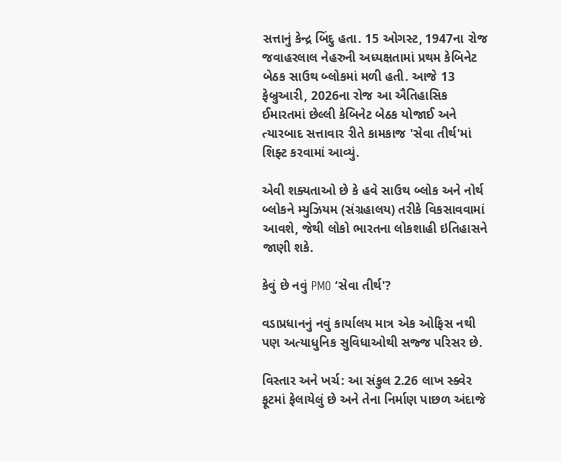સત્તાનું કેન્દ્ર બિંદુ હતા. 15 ઓગસ્ટ, 1947ના રોજ જવાહરલાલ નેહરુની અધ્યક્ષતામાં પ્રથમ કેબિનેટ બેઠક સાઉથ બ્લોકમાં મળી હતી. આજે 13 ફેબ્રુઆરી, 2026ના રોજ આ ઐતિહાસિક ઈમારતમાં છેલ્લી કેબિનેટ બેઠક યોજાઈ અને ત્યારબાદ સત્તાવાર રીતે કામકાજ 'સેવા તીર્થ'માં શિફ્ટ કરવામાં આવ્યું.

એવી શક્યતાઓ છે કે હવે સાઉથ બ્લોક અને નોર્થ બ્લોકને મ્યુઝિયમ (સંગ્રહાલય) તરીકે વિકસાવવામાં આવશે, જેથી લોકો ભારતના લોકશાહી ઇતિહાસને જાણી શકે.

કેવું છે નવું PMO ‘સેવા તીર્થ'?

વડાપ્રધાનનું નવું કાર્યાલય માત્ર એક ઓફિસ નથી પણ અત્યાધુનિક સુવિધાઓથી સજ્જ પરિસર છે.

વિસ્તાર અને ખર્ચ: આ સંકુલ 2.26 લાખ સ્ક્વેર ફૂટમાં ફેલાયેલું છે અને તેના નિર્માણ પાછળ અંદાજે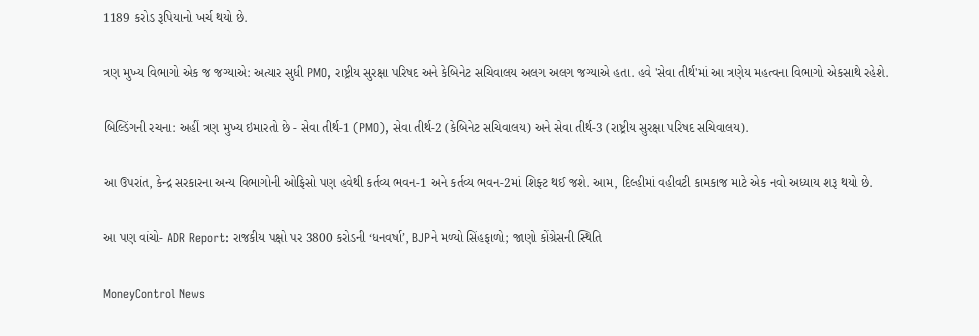1189 કરોડ રૂપિયાનો ખર્ચ થયો છે.

ત્રણ મુખ્ય વિભાગો એક જ જગ્યાએ: અત્યાર સુધી PMO, રાષ્ટ્રીય સુરક્ષા પરિષદ અને કેબિનેટ સચિવાલય અલગ અલગ જગ્યાએ હતા. હવે 'સેવા તીર્થ'માં આ ત્રણેય મહત્વના વિભાગો એકસાથે રહેશે.

બિલ્ડિંગની રચના: અહીં ત્રણ મુખ્ય ઇમારતો છે - સેવા તીર્થ-1 (PMO), સેવા તીર્થ-2 (કેબિનેટ સચિવાલય) અને સેવા તીર્થ-3 (રાષ્ટ્રીય સુરક્ષા પરિષદ સચિવાલય).

આ ઉપરાંત, કેન્દ્ર સરકારના અન્ય વિભાગોની ઓફિસો પણ હવેથી કર્તવ્ય ભવન-1 અને કર્તવ્ય ભવન-2માં શિફ્ટ થઈ જશે. આમ, દિલ્હીમાં વહીવટી કામકાજ માટે એક નવો અધ્યાય શરૂ થયો છે.

આ પણ વાંચો- ADR Report: રાજકીય પક્ષો પર 3800 કરોડની ‘ધનવર્ષા’, BJPને મળ્યો સિંહફાળો; જાણો કોંગ્રેસની સ્થિતિ

MoneyControl News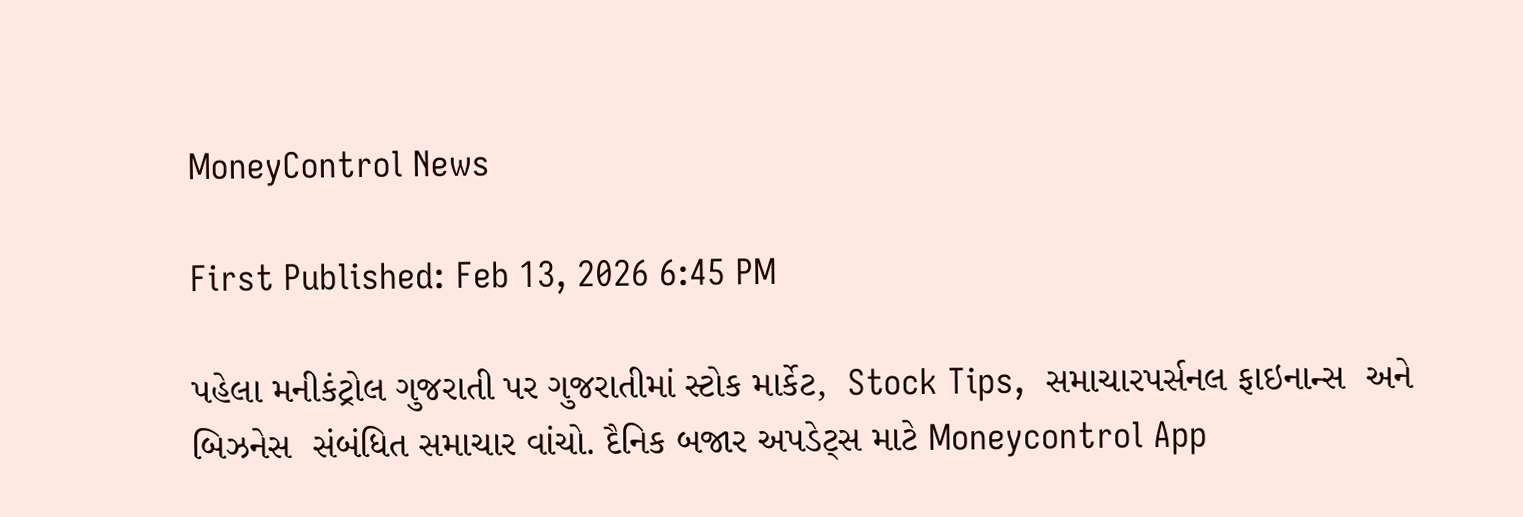MoneyControl News

First Published: Feb 13, 2026 6:45 PM

પહેલા મનીકંટ્રોલ ગુજરાતી પર ગુજરાતીમાં સ્ટોક માર્કેટ,  Stock Tips,  સમાચારપર્સનલ ફાઇનાન્સ  અને બિઝનેસ  સંબંધિત સમાચાર વાંચો. દૈનિક બજાર અપડેટ્સ માટે Moneycontrol App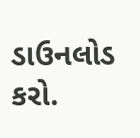ડાઉનલોડ કરો.